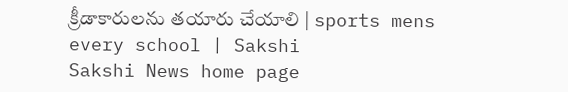క్రీడాకారులను తయారు చేయాలి | sports mens every school | Sakshi
Sakshi News home page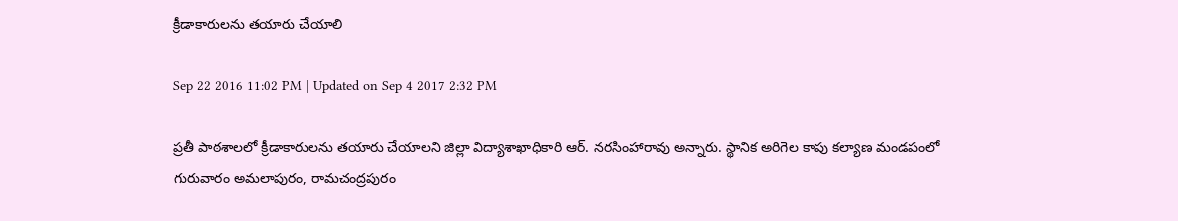క్రీడాకారులను తయారు చేయాలి

Sep 22 2016 11:02 PM | Updated on Sep 4 2017 2:32 PM

ప్రతీ పాఠశాలలో క్రీడాకారులను తయారు చేయాలని జిల్లా విద్యాశాఖాధికారి ఆర్‌. నరసింహారావు అన్నారు. స్థానిక అరిగెల కాపు కల్యాణ మండపంలో గురువారం అమలాపురం, రామచంద్రపురం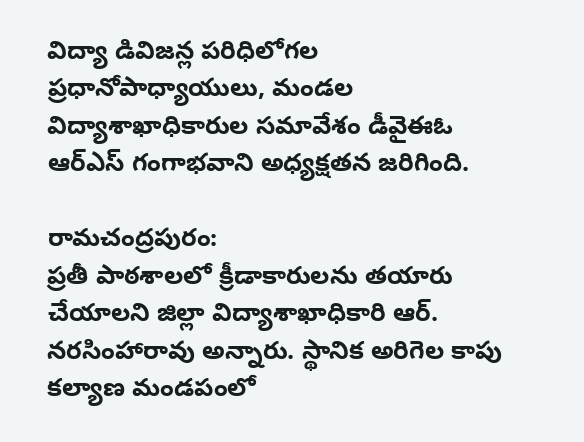విద్యా డివిజన్ల పరిధిలోగల ప్రధానోపాధ్యాయులు, మండల విద్యాశాఖాధికారుల సమావేశం డీవైఈఓ ఆర్‌ఎస్‌ గంగాభవాని అధ్యక్షతన జరిగింది.

రామచంద్రపురం:
ప్రతీ పాఠశాలలో క్రీడాకారులను తయారు చేయాలని జిల్లా విద్యాశాఖాధికారి ఆర్‌. నరసింహారావు అన్నారు. స్థానిక అరిగెల కాపు కల్యాణ మండపంలో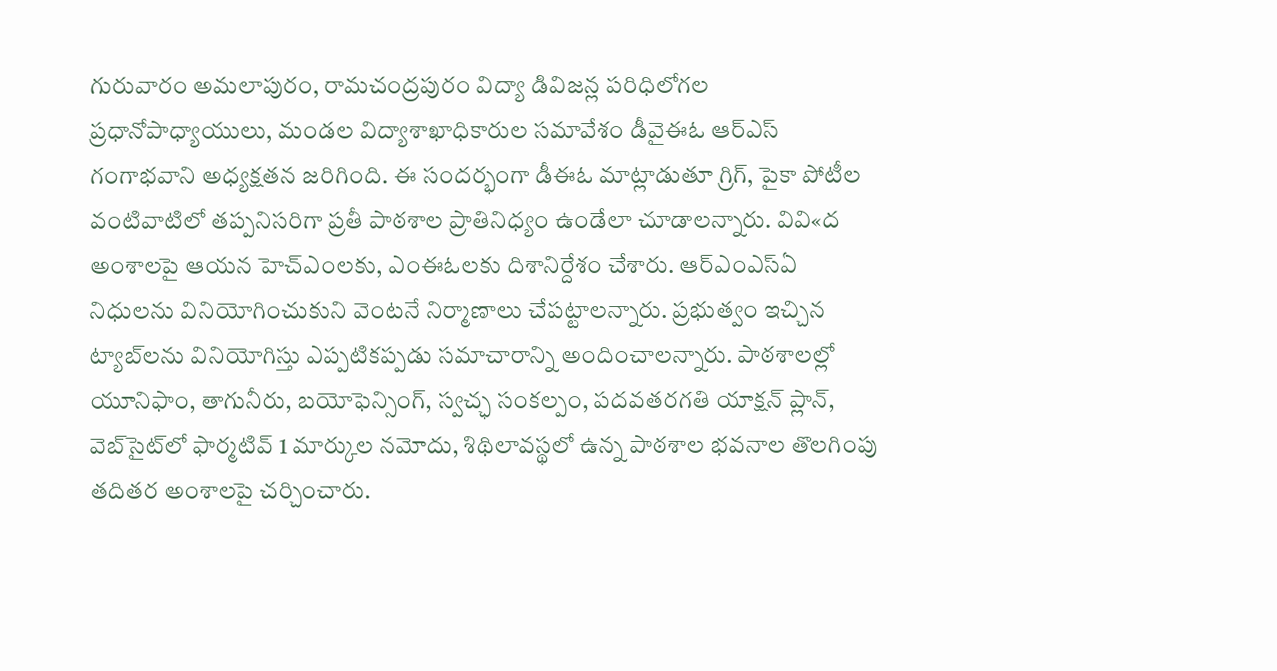గురువారం అమలాపురం, రామచంద్రపురం విద్యా డివిజన్ల పరిధిలోగల ప్రధానోపాధ్యాయులు, మండల విద్యాశాఖాధికారుల సమావేశం డీవైఈఓ ఆర్‌ఎస్‌ గంగాభవాని అధ్యక్షతన జరిగింది. ఈ సందర్భంగా డీఈఓ మాట్లాడుతూ గ్రిగ్, పైకా పోటీల వంటివాటిలో తప్పనిసరిగా ప్రతీ పాఠశాల ప్రాతినిధ్యం ఉండేలా చూడాలన్నారు. వివి«ద అంశాలపై ఆయన హెచ్‌ఎంలకు, ఎంఈఓలకు దిశానిర్దేశం చేశారు. ఆర్‌ఎంఎస్‌ఏ నిధులను వినియోగించుకుని వెంటనే నిర్మాణాలు చేపట్టాలన్నారు. ప్రభుత్వం ఇచ్చిన ట్యాబ్‌లను వినియోగిస్తు ఎప్పటికప్పడు సమాచారాన్ని అందించాలన్నారు. పాఠశాలల్లో యూనిఫాం, తాగునీరు, బయోఫెన్సింగ్, స్వచ్ఛ సంకల్పం, పదవతరగతి యాక్షన్‌ ప్లాన్, వెబ్‌సైట్‌లో ఫార్మటివ్‌ 1 మార్కుల నమోదు, శిథిలావస్థలో ఉన్న పాఠశాల భవనాల తొలగింపు తదితర అంశాలపై చర్చించారు.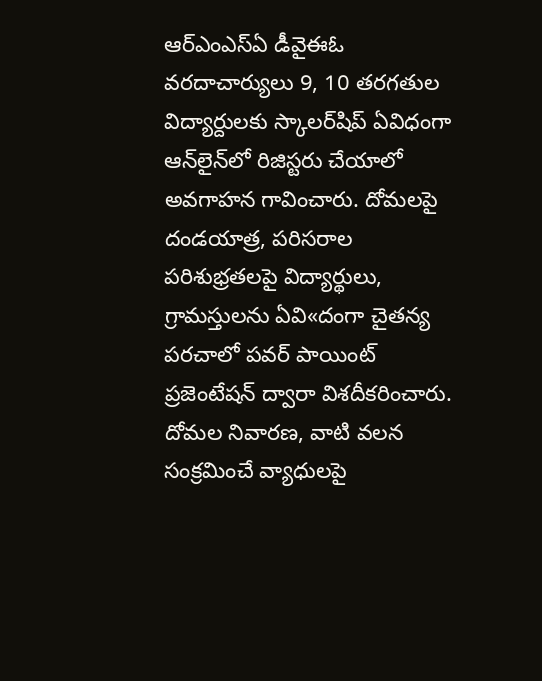ఆర్‌ఎంఎస్‌ఏ డీవైఈఓ వరదాచార్యులు 9, 10 తరగతుల విద్యార్దులకు స్కాలర్‌షిప్‌ ఏవిధంగా ఆన్‌లైన్‌లో రిజిస్టరు చేయాలో అవగాహన గావించారు. దోమలపై దండయాత్ర, పరిసరాల పరిశుభ్రతలపై విద్యార్థులు, గ్రామస్తులను ఏవి«దంగా చైతన్య పరచాలో పవర్‌ పాయింట్‌ ప్రజెంటేషన్‌ ద్వారా విశదీకరించారు. దోమల నివారణ, వాటి వలన సంక్రమించే వ్యాధులపై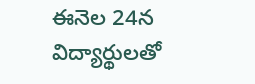ఈనెల 24న విద్యార్థులతో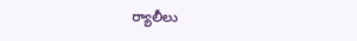ర్యాలీలు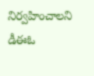నిర్వహించాలని డీఈఓ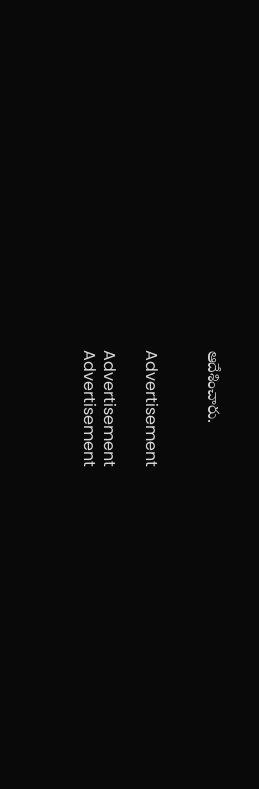ఆదేశించారు.


Advertisement

Advertisement
Advertisement